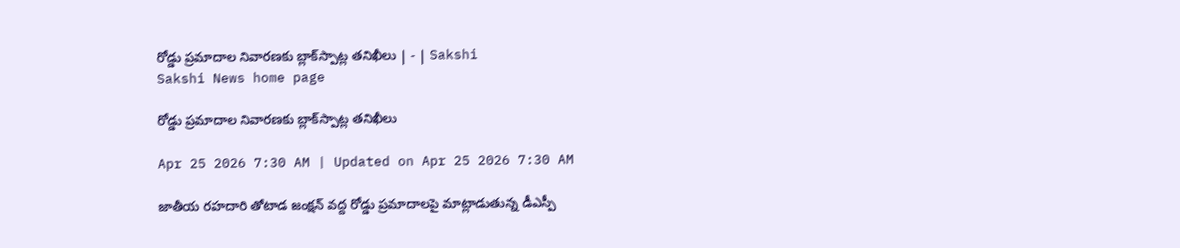రోడ్డు ప్రమాదాల నివారణకు బ్లాక్‌స్పాట్ల తనిఖీలు | - | Sakshi
Sakshi News home page

రోడ్డు ప్రమాదాల నివారణకు బ్లాక్‌స్పాట్ల తనిఖీలు

Apr 25 2026 7:30 AM | Updated on Apr 25 2026 7:30 AM

జాతీయ రహదారి తోటాడ జంక్షన్‌ వద్ద రోడ్డు ప్రమాదాలపై మాట్లాడుతున్న డీఎస్పీ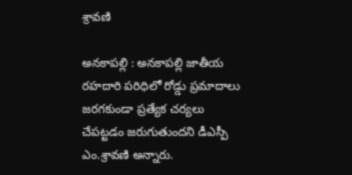శ్రావణి

అనకాపల్లి : అనకాపల్లి జాతీయ రహదారి పరిధిలో రోడ్డు ప్రమాదాలు జరగకుండా ప్రత్యేక చర్యలు చేపట్టడం జరుగుతుందని డీఎస్పీ ఎం.శ్రావణి అన్నారు.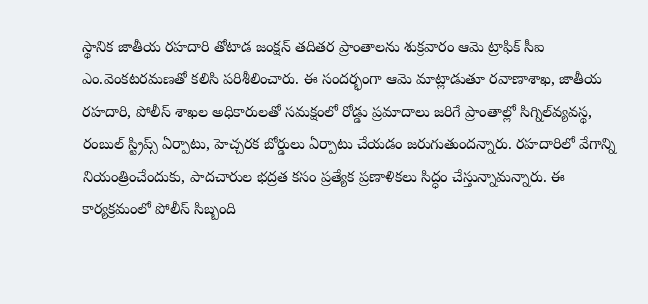స్థానిక జాతీయ రహదారి తోటాడ జంక్షన్‌ తదితర ప్రాంతాలను శుక్రవారం ఆమె ట్రాఫిక్‌ సీఐ ఎం.వెంకటరమణతో కలిసి పరిశీలించారు. ఈ సందర్భంగా ఆమె మాట్లాడుతూ రవాణాశాఖ, జాతీయ రహదారి, పోలీస్‌ శాఖల అధికారులతో సమక్షంలో రోడ్డు ప్రమాదాలు జరిగే ప్రాంతాల్లో సిగ్నిల్‌వ్యవస్థ, రంబుల్‌ స్ట్రిప్స్‌ ఏర్పాటు, హెచ్చరక బోర్డులు ఏర్పాటు చేయడం జరుగుతుందన్నారు. రహదారిలో వేగాన్ని నియంత్రించేందుకు, పాదచారుల భద్రత కసం ప్రత్యేక ప్రణాళికలు సిద్ధం చేస్తున్నామన్నారు. ఈ కార్యక్రమంలో పోలీస్‌ సిబ్బంది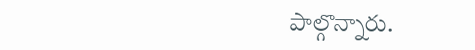పాల్గొన్నారు.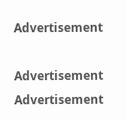Advertisement

Advertisement
Advertisement